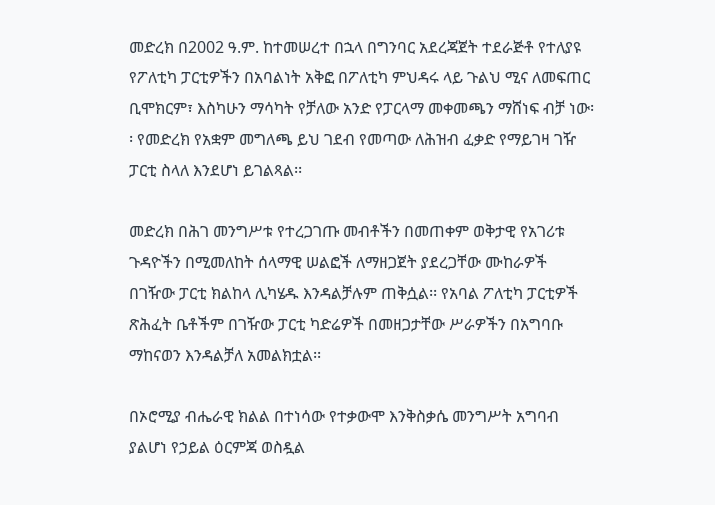መድረክ በ2002 ዓ.ም. ከተመሠረተ በኋላ በግንባር አደረጃጀት ተደራጅቶ የተለያዩ የፖለቲካ ፓርቲዎችን በአባልነት አቅፎ በፖለቲካ ምህዳሩ ላይ ጉልህ ሚና ለመፍጠር ቢሞክርም፣ እስካሁን ማሳካት የቻለው አንድ የፓርላማ መቀመጫን ማሸነፍ ብቻ ነው፡፡ የመድረክ የአቋም መግለጫ ይህ ገደብ የመጣው ለሕዝብ ፈቃድ የማይገዛ ገዥ ፓርቲ ስላለ እንደሆነ ይገልጻል፡፡

መድረክ በሕገ መንግሥቱ የተረጋገጡ መብቶችን በመጠቀም ወቅታዊ የአገሪቱ ጉዳዮችን በሚመለከት ሰላማዊ ሠልፎች ለማዘጋጀት ያደረጋቸው ሙከራዎች በገዥው ፓርቲ ክልከላ ሊካሄዱ እንዳልቻሉም ጠቅሷል፡፡ የአባል ፖለቲካ ፓርቲዎች ጽሕፈት ቤቶችም በገዥው ፓርቲ ካድሬዎች በመዘጋታቸው ሥራዎችን በአግባቡ ማከናወን እንዳልቻለ አመልክቷል፡፡

በኦሮሚያ ብሔራዊ ክልል በተነሳው የተቃውሞ እንቅስቃሴ መንግሥት አግባብ ያልሆነ የኃይል ዕርምጃ ወስዷል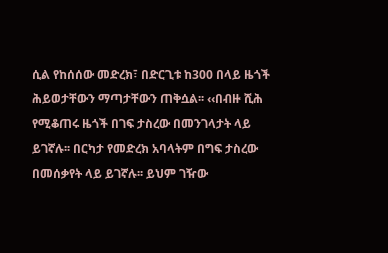ሲል የከሰሰው መድረክ፣ በድርጊቱ ከ300 በላይ ዜጎች ሕይወታቸውን ማጣታቸውን ጠቅሷል፡፡ ‹‹በብዙ ሺሕ የሚቆጠሩ ዜጎች በገፍ ታስረው በመንገላታት ላይ ይገኛሉ፡፡ በርካታ የመድረክ አባላትም በግፍ ታስረው በመሰቃየት ላይ ይገኛሉ፡፡ ይህም ገዥው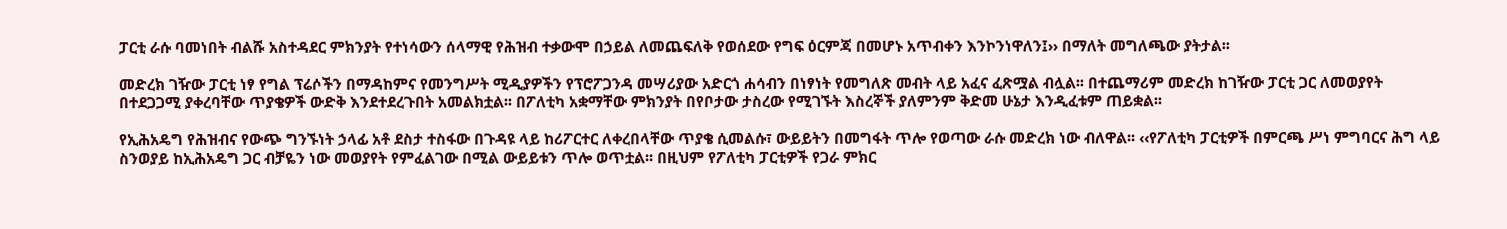ፓርቲ ራሱ ባመነበት ብልሹ አስተዳደር ምክንያት የተነሳውን ሰላማዊ የሕዝብ ተቃውሞ በኃይል ለመጨፍለቅ የወሰደው የግፍ ዕርምጃ በመሆኑ አጥብቀን እንኮንነዋለን፤›› በማለት መግለጫው ያትታል፡፡

መድረክ ገዥው ፓርቲ ነፃ የግል ፕሬሶችን በማዳከምና የመንግሥት ሚዲያዎችን የፕሮፖጋንዳ መሣሪያው አድርጎ ሐሳብን በነፃነት የመግለጽ መብት ላይ አፈና ፈጽሟል ብሏል፡፡ በተጨማሪም መድረክ ከገዥው ፓርቲ ጋር ለመወያየት በተደጋጋሚ ያቀረባቸው ጥያቄዎች ውድቅ እንደተደረጉበት አመልክቷል፡፡ በፖለቲካ አቋማቸው ምክንያት በየቦታው ታስረው የሚገኙት እስረኞች ያለምንም ቅድመ ሁኔታ እንዲፈቱም ጠይቋል፡፡

የኢሕአዴግ የሕዝብና የውጭ ግንኙነት ኃላፊ አቶ ደስታ ተስፋው በጉዳዩ ላይ ከሪፖርተር ለቀረበላቸው ጥያቄ ሲመልሱ፣ ውይይትን በመግፋት ጥሎ የወጣው ራሱ መድረክ ነው ብለዋል፡፡ ‹‹የፖለቲካ ፓርቲዎች በምርጫ ሥነ ምግባርና ሕግ ላይ ስንወያይ ከኢሕአዴግ ጋር ብቻዬን ነው መወያየት የምፈልገው በሚል ውይይቱን ጥሎ ወጥቷል፡፡ በዚህም የፖለቲካ ፓርቲዎች የጋራ ምክር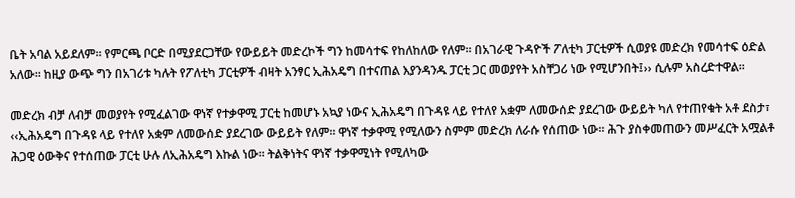ቤት አባል አይደለም፡፡ የምርጫ ቦርድ በሚያደርጋቸው የውይይት መድረኮች ግን ከመሳተፍ የከለከለው የለም፡፡ በአገራዊ ጉዳዮች ፖለቲካ ፓርቲዎች ሲወያዩ መድረክ የመሳተፍ ዕድል አለው፡፡ ከዚያ ውጭ ግን በአገሪቱ ካሉት የፖለቲካ ፓርቲዎች ብዛት አንፃር ኢሕአዴግ በተናጠል እያንዳንዱ ፓርቲ ጋር መወያየት አስቸጋሪ ነው የሚሆንበት፤›› ሲሉም አስረድተዋል፡፡

መድረክ ብቻ ለብቻ መወያየት የሚፈልገው ዋነኛ የተቃዋሚ ፓርቲ ከመሆኑ አኳያ ነውና ኢሕአዴግ በጉዳዩ ላይ የተለየ አቋም ለመውሰድ ያደረገው ውይይት ካለ የተጠየቁት አቶ ደስታ፣ ‹‹ኢሕአዴግ በጉዳዩ ላይ የተለየ አቋም ለመውሰድ ያደረገው ውይይት የለም፡፡ ዋነኛ ተቃዋሚ የሚለውን ስምም መድረክ ለራሱ የሰጠው ነው፡፡ ሕጉ ያስቀመጠውን መሥፈርት አሟልቶ ሕጋዊ ዕውቅና የተሰጠው ፓርቲ ሁሉ ለኢሕአዴግ እኩል ነው፡፡ ትልቅነትና ዋነኛ ተቃዋሚነት የሚለካው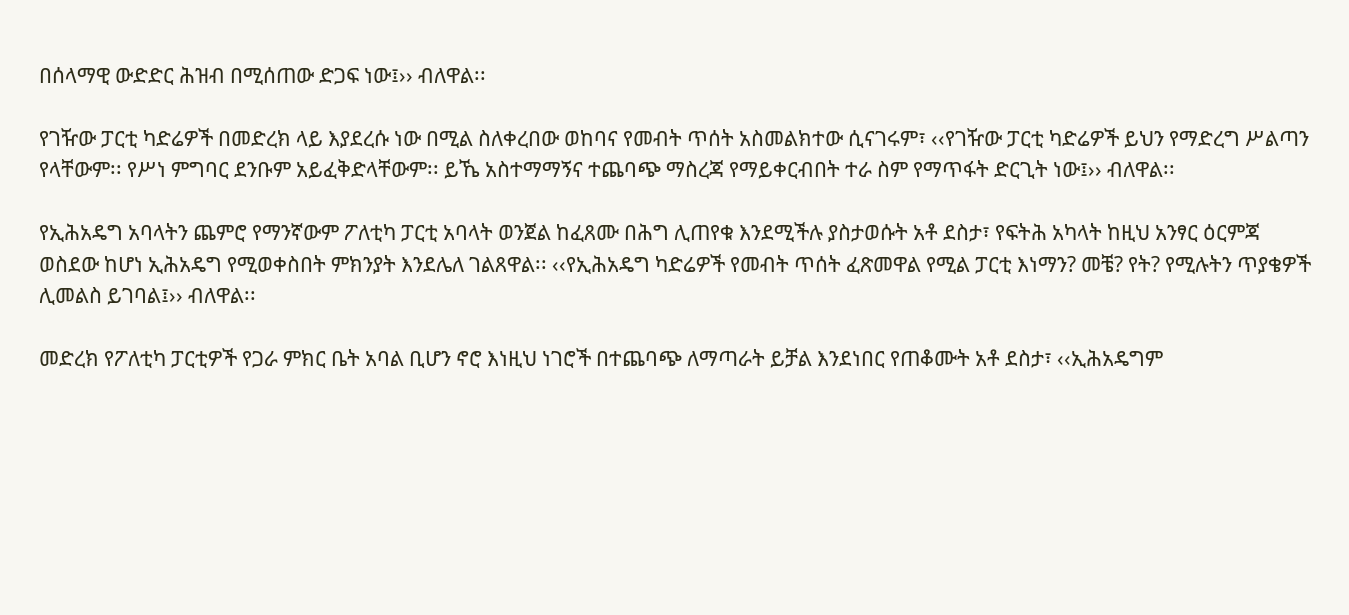በሰላማዊ ውድድር ሕዝብ በሚሰጠው ድጋፍ ነው፤›› ብለዋል፡፡

የገዥው ፓርቲ ካድሬዎች በመድረክ ላይ እያደረሱ ነው በሚል ስለቀረበው ወከባና የመብት ጥሰት አስመልክተው ሲናገሩም፣ ‹‹የገዥው ፓርቲ ካድሬዎች ይህን የማድረግ ሥልጣን የላቸውም፡፡ የሥነ ምግባር ደንቡም አይፈቅድላቸውም፡፡ ይኼ አስተማማኝና ተጨባጭ ማስረጃ የማይቀርብበት ተራ ስም የማጥፋት ድርጊት ነው፤›› ብለዋል፡፡

የኢሕአዴግ አባላትን ጨምሮ የማንኛውም ፖለቲካ ፓርቲ አባላት ወንጀል ከፈጸሙ በሕግ ሊጠየቁ እንደሚችሉ ያስታወሱት አቶ ደስታ፣ የፍትሕ አካላት ከዚህ አንፃር ዕርምጃ ወስደው ከሆነ ኢሕአዴግ የሚወቀስበት ምክንያት እንደሌለ ገልጸዋል፡፡ ‹‹የኢሕአዴግ ካድሬዎች የመብት ጥሰት ፈጽመዋል የሚል ፓርቲ እነማን? መቼ? የት? የሚሉትን ጥያቄዎች ሊመልስ ይገባል፤›› ብለዋል፡፡

መድረክ የፖለቲካ ፓርቲዎች የጋራ ምክር ቤት አባል ቢሆን ኖሮ እነዚህ ነገሮች በተጨባጭ ለማጣራት ይቻል እንደነበር የጠቆሙት አቶ ደስታ፣ ‹‹ኢሕአዴግም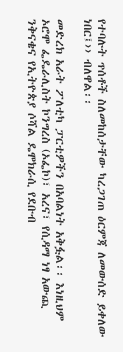የተባሉት ጥሰቶች ስለመከሰታቸው ካረጋገጠ ዕርምጃ ለመውሰድ ይቀለው ነበር፤›› ብለዋል፡፡

መድረክ አራት ፖለቲካ ፓርቲዎችን በአባልነት አቅፏል፡፡ እነዚህም ኦሮሞ ፌዴራሊስት ኮንግረስ (ኦፌኮ)፣ አረና፣ የሲዳማ ነፃ አውጪ ንቅናቄና የኢትዮጵያ ሶሻል ዴሞክራሲ የደቡብ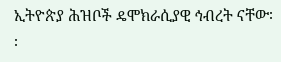ኢትዮጵያ ሕዝቦች ዴሞክራሲያዊ ኅብረት ናቸው፡፡